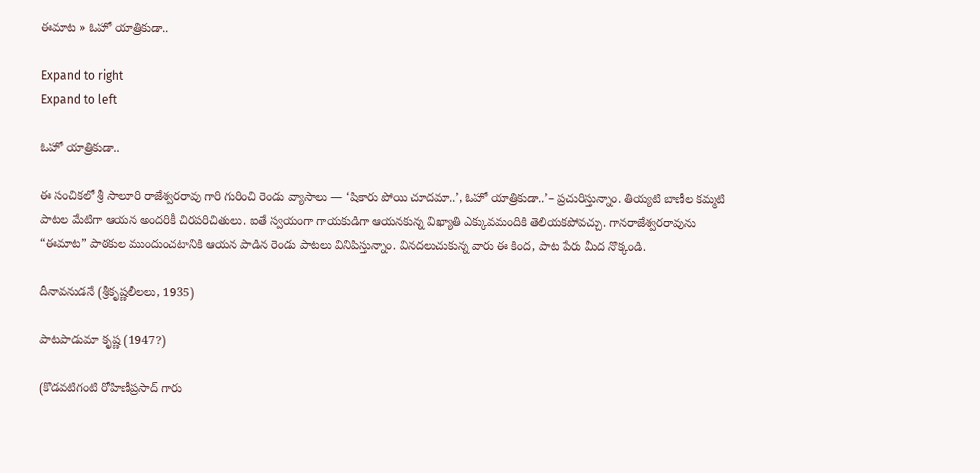ఈమాట » ఓహో యాత్రికుడా..

Expand to right
Expand to left

ఓహో యాత్రికుడా..

ఈ సంచికలో శ్రీ సాలూరి రాజేశ్వరరావు గారి గురించి రెండు వ్యాసాలు — ‘షికారు పోయి చూదమా..’, ఓహో యాత్రికుడా..’– ప్రచురిస్తున్నాం. తియ్యటి బాణీల కమ్మటి పాటల మేటిగా ఆయన అందరికీ చిరపరిచితులు. ఐతే స్వయంగా గాయకుడిగా ఆయనకున్న విఖ్యాతి ఎక్కువమందికి తెలియకపోవచ్చు. గానరాజేశ్వరరావును “ఈమాట” పాఠకుల ముందుంచటానికి ఆయన పాడిన రెండు పాటలు వినిపిస్తున్నాం. వినదలుచుకున్న వారు ఈ కింద, పాట పేరు మీద నొక్కండి.

దీనావనుడనే (శ్రీకృష్ణలీలలు, 1935)

పాటపాడుమా కృష్ణ (1947?)

(కొడవటిగంటి రోహిణీప్రసాద్‌ గారు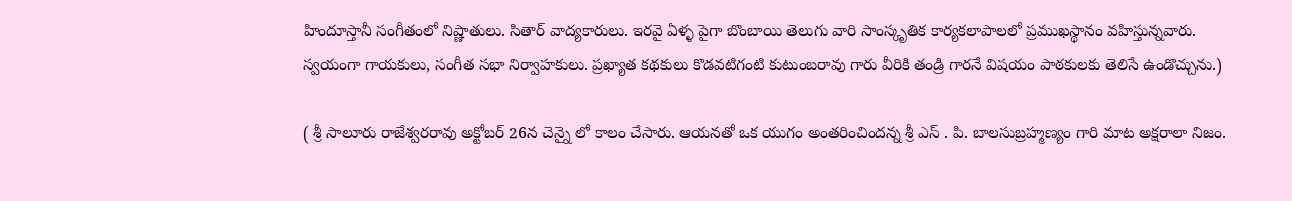హిందూస్తానీ సంగీతంలో నిష్ణాతులు. సితార్‌ వాద్యకారులు. ఇరవై ఏళ్ళ పైగా బొంబాయి తెలుగు వారి సాంస్కృతిక కార్యకలాపాలలో ప్రముఖస్థానం వహిస్తున్నవారు. స్వయంగా గాయకులు, సంగీత సభా నిర్వాహకులు. ప్రఖ్యాత కథకులు కొడవటిగంటి కుటుంబరావు గారు వీరికి తండ్రి గారనే విషయం పాఠకులకు తెలిసే ఉండొచ్చును.)

( శ్రీ సాలూరు రాజేశ్వరరావు అక్టోబర్‌ 26న చెన్నై లో కాలం చేసారు. ఆయనతో ఒక యుగం అంతరించిందన్న శ్రీ ఎస్‌ . పి. బాలసుబ్రహ్మణ్యం గారి మాట అక్షరాలా నిజం.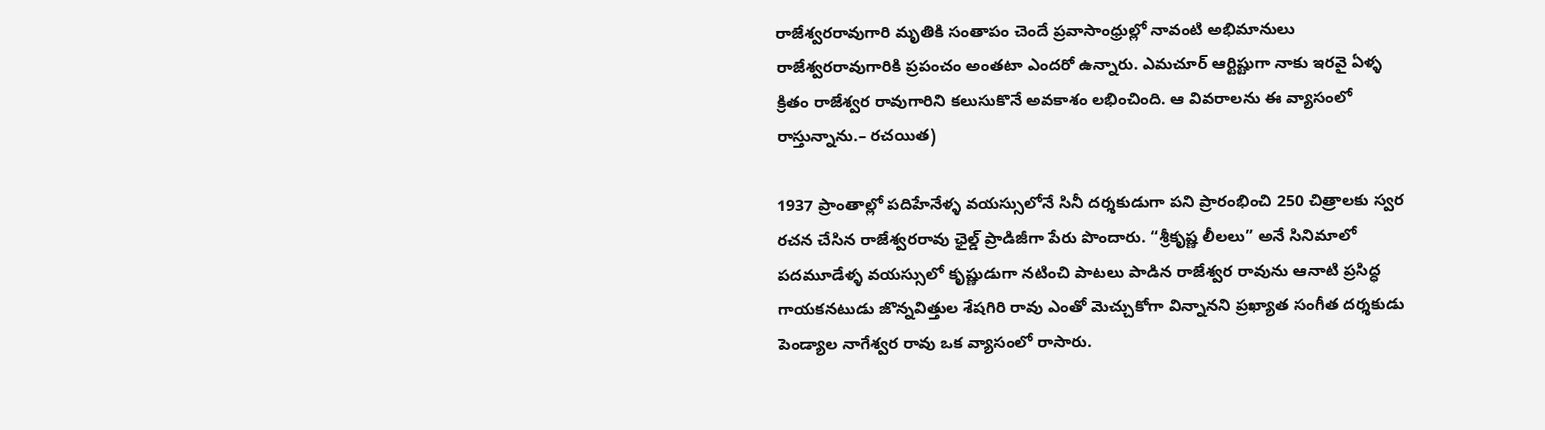రాజేశ్వరరావుగారి మృతికి సంతాపం చెందే ప్రవాసాంధ్రుల్లో నావంటి అభిమానులు రాజేశ్వరరావుగారికి ప్రపంచం అంతటా ఎందరో ఉన్నారు. ఎమచూర్‌ ఆర్టిష్టుగా నాకు ఇరవై ఏళ్ళ క్రితం రాజేశ్వర రావుగారిని కలుసుకొనే అవకాశం లభించింది. ఆ వివరాలను ఈ వ్యాసంలో రాస్తున్నాను.– రచయిత)

1937 ప్రాంతాల్లో పదిహేనేళ్ళ వయస్సులోనే సినీ దర్శకుడుగా పని ప్రారంభించి 250 చిత్రాలకు స్వర రచన చేసిన రాజేశ్వరరావు ఛైల్డ్‌ ప్రాడిజీగా పేరు పొందారు. “శ్రీకృష్ణ లీలలు” అనే సినిమాలో పదమూడేళ్ళ వయస్సులో కృష్ణుడుగా నటించి పాటలు పాడిన రాజేశ్వర రావును ఆనాటి ప్రసిద్ధ గాయకనటుడు జొన్నవిత్తుల శేషగిరి రావు ఎంతో మెచ్చుకోగా విన్నానని ప్రఖ్యాత సంగీత దర్శకుడు పెండ్యాల నాగేశ్వర రావు ఒక వ్యాసంలో రాసారు.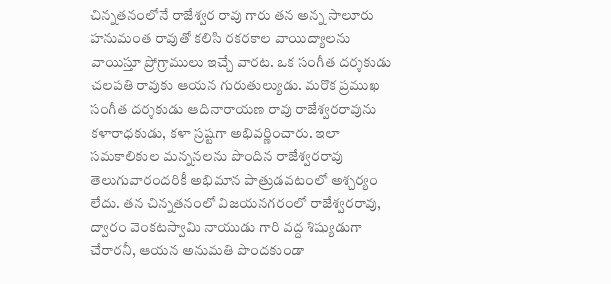చిన్నతనంలోనే రాజేశ్వర రావు గారు తన అన్న సాలూరు హనుమంత రావుతో కలిసి రకరకాల వాయిద్యాలను వాయిస్తూ ప్రోగ్రాములు ఇచ్చే వారట. ఒక సంగీత దర్శకుడు చలపతి రావుకు ఆయన గురుతుల్యుడు. మరొక ప్రముఖ సంగీత దర్శకుడు ఆదినారాయణ రావు రాజేశ్వరరావును కళారాధకుడు, కళా స్రష్టగా అభివర్ణించారు. ఇలా సమకాలికుల మన్ననలను పొందిన రాజేశ్వరరావు తెలుగువారందరికీ అభిమాన పాత్రుడవటంలో అశ్చర్యం లేదు. తన చిన్నతనంలో విజయనగరంలో రాజేశ్వరరావు, ద్వారం వెంకటస్వామి నాయుడు గారి వద్ద శిష్యుడుగా చేరారనీ, ఆయన అనుమతి పొందకుండా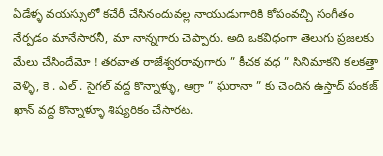ఏడేళ్ళ వయస్సులో కచేరీ చేసినందువల్ల నాయుడుగారికి కోపంవచ్చి సంగీతం నేర్పడం మానేసారనీ, మా నాన్నగారు చెప్పారు. అది ఒకవిధంగా తెలుగు ప్రజలకు మేలు చేసిందేమో ! తరవాత రాజేశ్వరరావుగారు ” కీచక వధ ” సినిమాకని కలకత్తా వెళ్ళి, కె . ఎల్‌ . సైగల్‌ వద్ద కొన్నాళ్ళు, ఆగ్రా ” ఘరానా ” కు చెందిన ఉస్తాద్‌ పంకజ్‌ ఖాన్‌ వద్ద కొన్నాళ్ళూ శిష్యరికం చేసారట.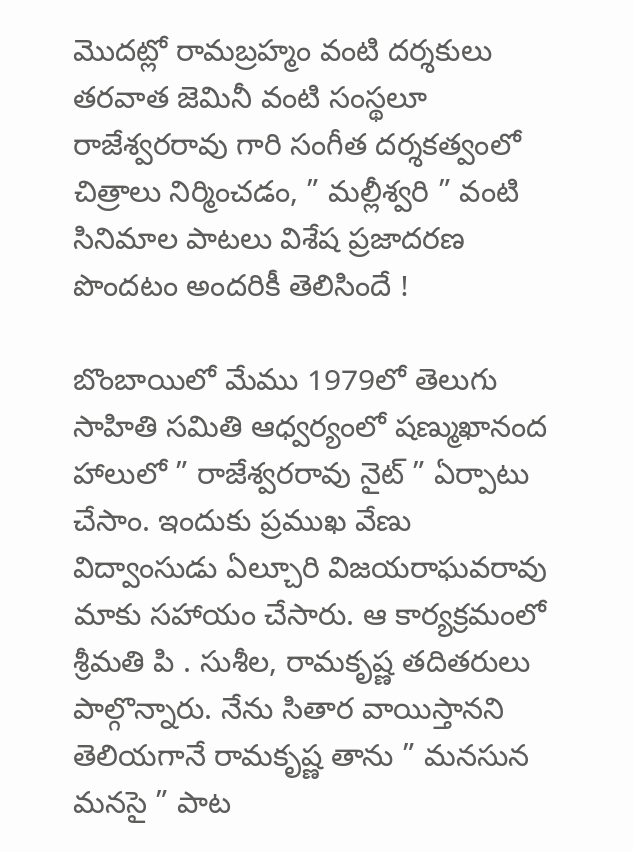మొదట్లో రామబ్రహ్మం వంటి దర్శకులు తరవాత జెమినీ వంటి సంస్థలూ రాజేశ్వరరావు గారి సంగీత దర్శకత్వంలో చిత్రాలు నిర్మించడం, ” మల్లీశ్వరి ” వంటి సినిమాల పాటలు విశేష ప్రజాదరణ పొందటం అందరికీ తెలిసిందే !

బొంబాయిలో మేము 1979లో తెలుగు సాహితి సమితి ఆధ్వర్యంలో షణ్ముఖానంద హాలులో ” రాజేశ్వరరావు నైట్‌ ” ఏర్పాటు చేసాం. ఇందుకు ప్రముఖ వేణు విద్వాంసుడు ఏల్చూరి విజయరాఘవరావు మాకు సహాయం చేసారు. ఆ కార్యక్రమంలో శ్రీమతి పి . సుశీల, రామకృష్ణ తదితరులు పాల్గొన్నారు. నేను సితార వాయిస్తానని తెలియగానే రామకృష్ణ తాను ” మనసున మనసై ” పాట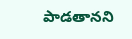పాడతానని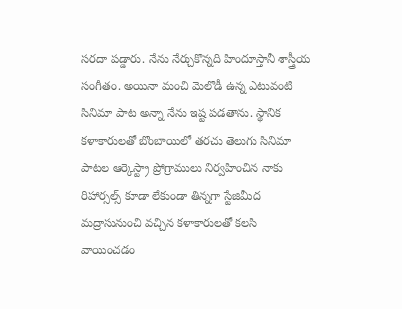సరదా పడ్డారు. నేను నేర్చుకొన్నది హిందూస్తానీ శాస్త్రీయ సంగీతం. అయినా మంచి మెలొడీ ఉన్న ఎటువంటి సినిమా పాట అన్నా నేను ఇష్ట పడతాను. స్థానిక కళాకారులతో బొంబాయిలో తరచు తెలుగు సినిమా పాటల ఆర్కెస్ట్రా ప్రోగ్రాములు నిర్వహించిన నాకు రిహార్సల్స్‌ కూడా లేకుండా తిన్నగా స్టేజిమీద మద్రాసునుంచి వచ్చిన కళాకారులతో కలసి వాయించడం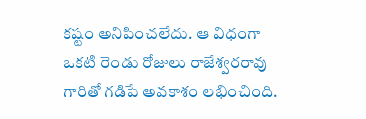కష్టం అనిపించలేదు. ఆ విధంగా ఒకటి రెండు రోజులు రాజేశ్వరరావు గారితో గడిపే అవకాశం లభించింది.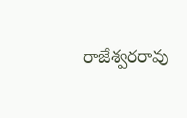రాజేశ్వరరావు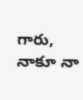గారు, నాకూ నా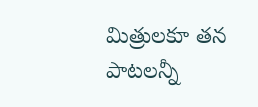మిత్రులకూ తన పాటలన్నీ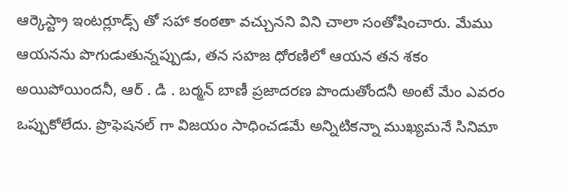ఆర్కెస్ట్రా ఇంటర్లూడ్స్‌ తో సహా కంఠతా వచ్చునని విని చాలా సంతోషించారు. మేము ఆయనను పొగుడుతున్నప్పుడు, తన సహజ ధోరణిలో ఆయన తన శకం అయిపోయిందనీ, ఆర్‌ . డి . బర్మన్‌ బాణీ ప్రజాదరణ పొందుతోందనీ అంటే మేం ఎవరం ఒప్పుకోలేదు. ప్రొఫెషనల్‌ గా విజయం సాధించడమే అన్నిటికన్నా ముఖ్యమనే సినిమా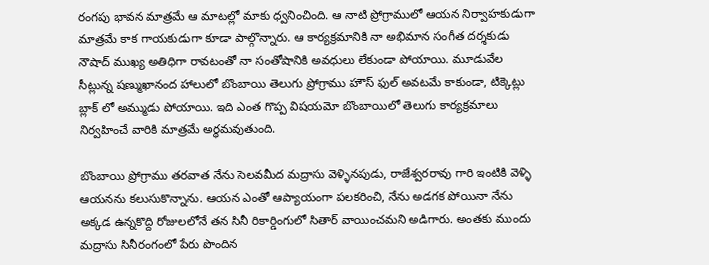రంగపు భావన మాత్రమే ఆ మాటల్లో మాకు ధ్వనించింది. ఆ నాటి ప్రోగ్రాములో ఆయన నిర్వాహకుడుగా మాత్రమే కాక గాయకుడుగా కూడా పాల్గొన్నారు. ఆ కార్యక్రమానికి నా అభిమాన సంగీత దర్శకుడు నౌషాద్‌ ముఖ్య అతిధిగా రావటంతో నా సంతోషానికి అవధులు లేకుండా పోయాయి. మూడువేల సీట్లున్న షణ్ముఖానంద హాలులో బొంబాయి తెలుగు ప్రోగ్రాము హౌస్‌ ఫుల్‌ అవటమే కాకుండా, టిక్కెట్లు బ్లాక్‌ లో అమ్ముడు పోయాయి. ఇది ఎంత గొప్ప విషయమో బొంబాయిలో తెలుగు కార్యక్రమాలు నిర్వహించే వారికి మాత్రమే అర్ధమవుతుంది.

బొంబాయి ప్రోగ్రాము తరవాత నేను సెలవమీద మద్రాసు వెళ్ళినపుడు, రాజేశ్వరరావు గారి ఇంటికి వెళ్ళి ఆయనను కలుసుకొన్నాను. ఆయన ఎంతో ఆప్యాయంగా పలకరించి, నేను అడగక పోయినా నేను అక్కడ ఉన్నకొద్ది రోజులలోనే తన సినీ రికార్డింగులో సితార్‌ వాయించమని అడిగారు. అంతకు ముందు మద్రాసు సినీరంగంలో పేరు పొందిన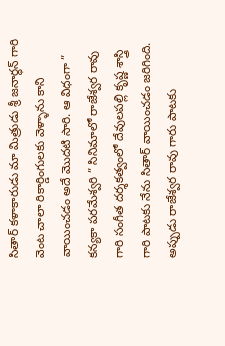సితార్‌ కళాకారుడు మా మిత్రుడు శ్రీ జనార్ధన్‌ గారి వెంట చాలా రికార్డింగులకు వెళ్ళాను కాని వాయించడం అదే మొదటి సారి. ఆ విధంగా ” కన్యకా పరమేశ్వరి ” సినిమాలో రాజేశ్వర రావు గారి సంగీత దర్శకత్వంలో దేవులపల్లి కృష్ణ శాస్త్రి గారి పాటకు నేను సితార్‌ వాయించడం జరిగింది. అప్పుడు రాజేశ్వర రావు గారు పాటకు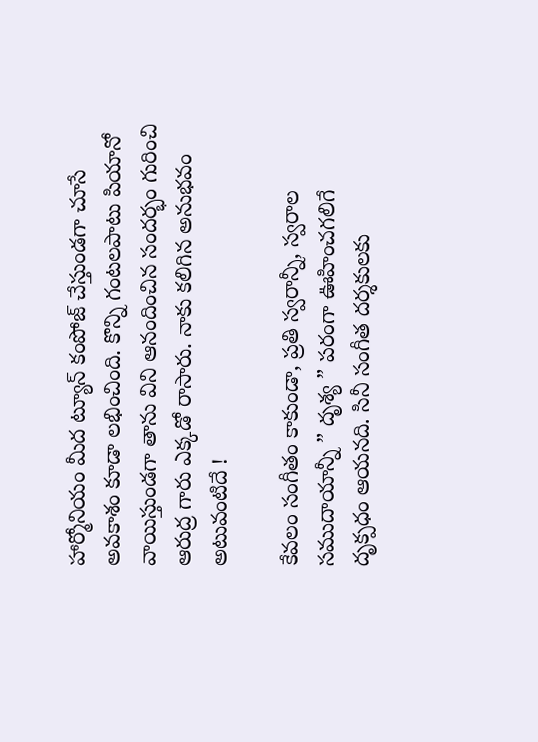హార్మోనియం మీద ట్యూన్‌ కంపోజ్‌ చేస్తుండగా చూసే అవకాశం కూడా లభించింది. కొన్ని గంటలపాటు పియానో వాయిస్తుండగా తాను విని ఆనందించిన సందర్భం గురించి ఆరుద్ర గారు ఎక్కడో రాసారు. నాకు కలిగిన అనుభవం అటువంటిదే !

కేవలం సంగీతం కాకుండా, ప్రతి స్వరాన్నీ, స్వరాల సముదాయాన్నీ ” దృశ్య ” పరంగా ఊహించగలిగే దృక్పధం ఆయనది. సినీ సంగీత దర్శకులకు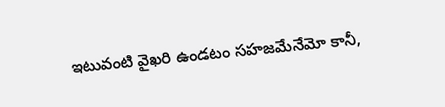ఇటువంటి వైఖరి ఉండటం సహజమేనేమో కానీ,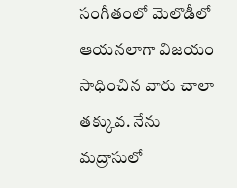సంగీతంలో మెలొడీలో ఆయనలాగా విజయం సాధించిన వారు చాలా తక్కువ. నేను మద్రాసులో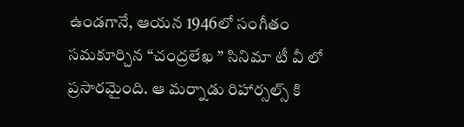ఉండగానే, ఆయన 1946లో సంగీతం సమకూర్చిన “చంద్రలేఖ ” సినిమా టీ వీ లో ప్రసారమైంది. ఆ మర్నాడు రిహార్సల్స్‌ కి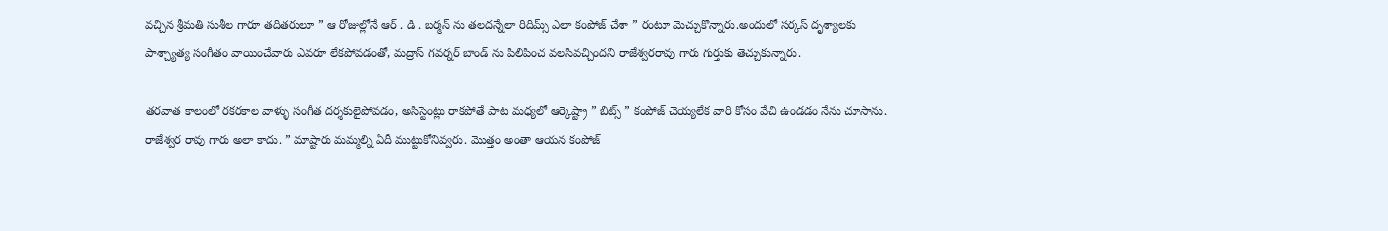వచ్చిన శ్రీమతి సుశీల గారూ తదితరులూ ” ఆ రోజుల్లోనే ఆర్‌ . డి . బర్మన్‌ ను తలదన్నేలా రిదిమ్స్‌ ఎలా కంపోజ్‌ చేశా ” రంటూ మెచ్చుకొన్నారు.అందులో సర్కస్‌ దృశ్యాలకు పాశ్చ్యాత్య సంగీతం వాయించేవారు ఎవరూ లేకపోవడంతో, మద్రాస్‌ గవర్నర్‌ బాండ్‌ ను పిలిపించ వలసివచ్చిందని రాజేశ్వరరావు గారు గుర్తుకు తెచ్చుకున్నారు.

తరవాత కాలంలో రకరకాల వాళ్ళు సంగీత దర్శకులైపోవడం, అసిస్టెంట్లు రాకపోతే పాట మధ్యలో ఆర్కెష్ట్రా ” బిట్స్‌ ” కంపోజ్‌ చెయ్యలేక వారి కోసం వేచి ఉండడం నేను చూసాను. రాజేశ్వర రావు గారు అలా కాదు. ” మాష్టారు మమ్మల్ని ఏదీ ముట్టుకోనివ్వరు. మొత్తం అంతా ఆయన కంపోజ్‌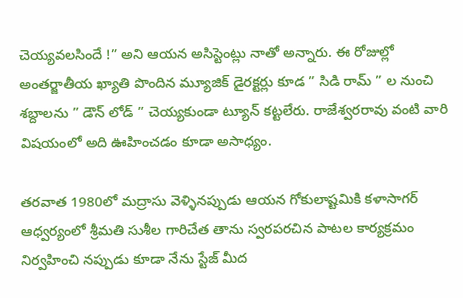చెయ్యవలసిందే !” అని ఆయన అసిస్టెంట్లు నాతో అన్నారు. ఈ రోజుల్లో అంతర్జాతీయ ఖ్యాతి పొందిన మ్యూజిక్‌ డైరక్టర్లు కూడ ” సిడి రామ్‌ ” ల నుంచి శబ్దాలను ” డౌన్‌ లోడ్‌ ” చెయ్యకుండా ట్యూన్‌ కట్టలేరు. రాజేశ్వరరావు వంటి వారి విషయంలో అది ఊహించడం కూడా అసాధ్యం.

తరవాత 1980లో మద్రాసు వెళ్ళినప్పుడు ఆయన గోకులాష్టమికి కళాసాగర్‌ ఆధ్వర్యంలో శ్రీమతి సుశీల గారిచేత తాను స్వరపరచిన పాటల కార్యక్రమం నిర్వహించి నప్పుడు కూడా నేను స్టేజ్‌ మీద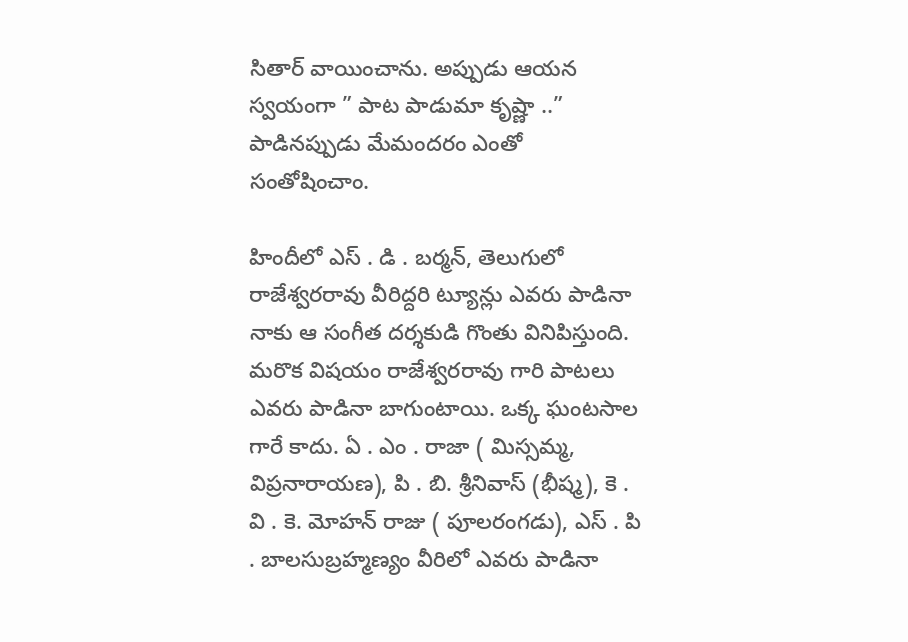సితార్‌ వాయించాను. అప్పుడు ఆయన స్వయంగా ” పాట పాడుమా కృష్ణా ..” పాడినప్పుడు మేమందరం ఎంతో
సంతోషించాం.

హిందీలో ఎస్‌ . డి . బర్మన్‌, తెలుగులో రాజేశ్వరరావు వీరిద్దరి ట్యూన్లు ఎవరు పాడినా నాకు ఆ సంగీత దర్శకుడి గొంతు వినిపిస్తుంది. మరొక విషయం రాజేశ్వరరావు గారి పాటలు ఎవరు పాడినా బాగుంటాయి. ఒక్క ఘంటసాల గారే కాదు. ఏ . ఎం . రాజా ( మిస్సమ్మ, విప్రనారాయణ), పి . బి. శ్రీనివాస్‌ (భీష్మ), కె . వి . కె. మోహన్‌ రాజు ( పూలరంగడు), ఎస్‌ . పి . బాలసుబ్రహ్మణ్యం వీరిలో ఎవరు పాడినా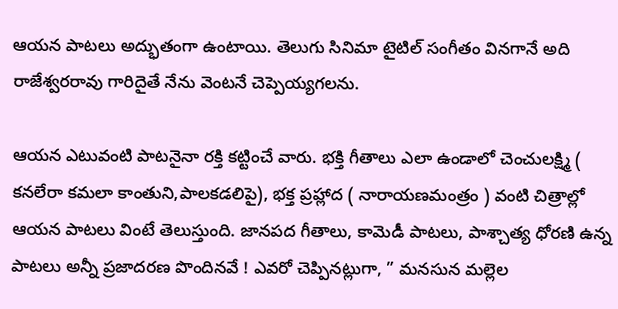ఆయన పాటలు అద్భుతంగా ఉంటాయి. తెలుగు సినిమా టైటిల్‌ సంగీతం వినగానే అది రాజేశ్వరరావు గారిదైతే నేను వెంటనే చెప్పెయ్యగలను.

ఆయన ఎటువంటి పాటనైనా రక్తి కట్టించే వారు. భక్తి గీతాలు ఎలా ఉండాలో చెంచులక్ష్మి ( కనలేరా కమలా కాంతుని,పాలకడలిపై), భక్త ప్రహ్లాద ( నారాయణమంత్రం ) వంటి చిత్రాల్లో ఆయన పాటలు వింటే తెలుస్తుంది. జానపద గీతాలు, కామెడీ పాటలు, పాశ్చాత్య ధోరణి ఉన్న పాటలు అన్నీ ప్రజాదరణ పొందినవే ! ఎవరో చెప్పినట్లుగా, ” మనసున మల్లెల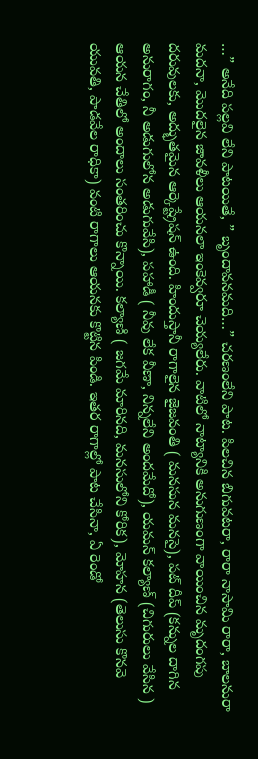…” అనేది పల్లవి లేని పాటయితే, ” బృందావనమది…” చరణంలేని పాట. పిలచిన బిగువటరా, రారా నాసామి రారా, బాలనురా మదనా, మొదలైన జావళీలు ఆయనలా ఇంకెవ్వరూ చెయ్యలేరు. వాటిలో నాట్యానికి అనుగుణంగా వాయించిన మృదంగపు దరువులకు, అద్భుతమైన ఆర్కెష్ట్రేషన్‌ ఉంది. హిందుస్తానీ రాగాలైన జైజవంతి ( మనసున మనసై), పట్‌ దీప్‌ (కన్నుల దాగిన అనురాగం, నీ అడుగులోన అడుగువేసి), పహాడీ ( నీవు లేక వీణా, నిన్నలేని అందమేదో), యమన్‌ కల్యాణ్‌ (చిగురులు వేసిన ) ఆయన చేతిలో అందాలు సంతరించు కొన్నాయి. కల్యాణి ( జగమే మారినది, మనసులోని కోరిక), మోహన (తెలుసు కొనవె యువతి, పాడవేల రాధికా) వంటి రాగాలు ఆయనకు కొట్టిన పిండి. ఇతర రాగాల్లో పాట చేసినా, ఏ రెండో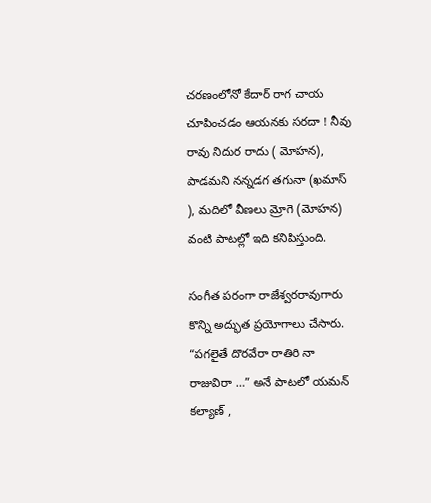చరణంలోనో కేదార్‌ రాగ చాయ చూపించడం ఆయనకు సరదా ! నీవు రావు నిదుర రాదు ( మోహన), పాడమని నన్నడగ తగునా (ఖమాస్‌ ), మదిలో వీణలు మ్రోగె (మోహన) వంటి పాటల్లో ఇది కనిపిస్తుంది.

సంగీత పరంగా రాజేశ్వరరావుగారు కొన్ని అద్భుత ప్రయోగాలు చేసారు. “పగలైతే దొరవేరా రాతిరి నా రాజువిరా …” అనే పాటలో యమన్‌ కల్యాణ్‌ ,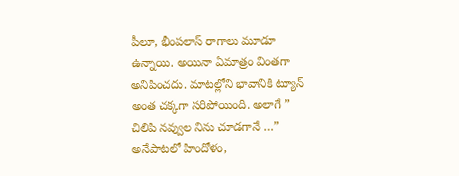పీలూ, భీంపలాస్‌ రాగాలు మూడూ ఉన్నాయి. అయినా ఏమాత్రం వింతగా అనిపించదు. మాటల్లోని భావానికి ట్యూన్‌ అంత చక్కగా సరిపోయింది. అలాగే ” చిలిపి నవ్వుల నిను చూడగానే …” అనేపాటలో హిందోళం,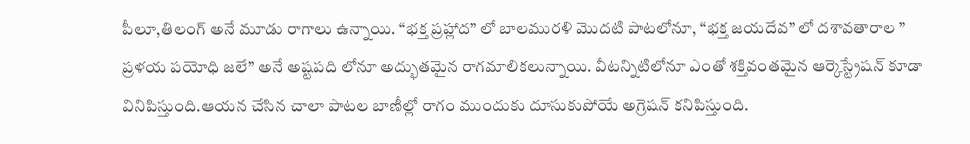పీలూ,తిలంగ్‌ అనే మూడు రాగాలు ఉన్నాయి. “భక్త ప్రహ్లాద” లో బాలమురళి మొదటి పాటలోనూ, “భక్త జయదేవ” లో దశావతారాల ” ప్రళయ పయోధి జలే” అనే అష్టపది లోనూ అద్భుతమైన రాగమాలికలున్నాయి. వీటన్నిటిలోనూ ఎంతో శక్తివంతమైన ఆర్కెస్ట్రేషన్‌ కూడా వినిపిస్తుంది.ఆయన చేసిన చాలా పాటల బాణీల్లో రాగం ముందుకు దూసుకుపోయే అగ్రెషన్‌ కనిపిస్తుంది.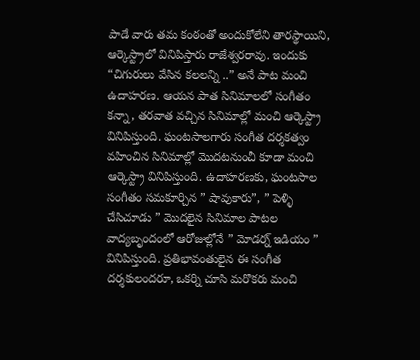పాడే వారు తమ కంఠంతో అందుకోలేని తారస్థాయిని, ఆర్కెస్ట్రాలో వినిపిస్తారు రాజేశ్వరరావు. ఇందుకు “చిగురులు వేసిన కలలన్ని ..” అనే పాట మంచి ఉదాహరణ. ఆయన పాత సినిమాలలో సంగీతం కన్నా, తరవాత వచ్చిన సినిమాల్లో మంచి ఆర్కెస్ట్రా వినిపిస్తుంది. ఘంటసాలగారు సంగీత దర్శకత్వం వహించిన సినిమాల్లో మొదటనుంచీ కూడా మంచి ఆర్కెస్ట్రా వినిపిస్తుంది. ఉదాహరణకు, ఘంటసాల సంగీతం సమకూర్చిన ” షావుకారు”, ” పెళ్ళి చేసిచూడు ” మొదలైన సినిమాల పాటల వాద్యబృందంలో ఆరోజుల్లోనే ” మోడర్న్‌ ఇడియం ” వినిపిస్తుంది. ప్రతిభావంతులైన ఈ సంగీత దర్శకులందరూ, ఒకర్ని చూసి మరొకరు మంచి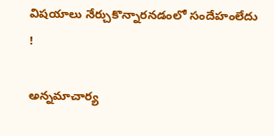విషయాలు నేర్చుకొన్నారనడంలో సందేహంలేదు !

అన్నమాచార్య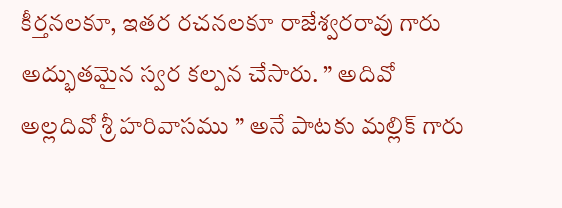కీర్తనలకూ, ఇతర రచనలకూ రాజేశ్వరరావు గారు అద్భుతమైన స్వర కల్పన చేసారు. ” అదివో అల్లదివో శ్రీ హరివాసము ” అనే పాటకు మల్లిక్‌ గారు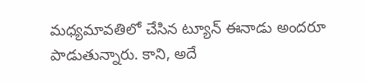మధ్యమావతిలో చేసిన ట్యూన్‌ ఈనాడు అందరూ పాడుతున్నారు. కాని, అదే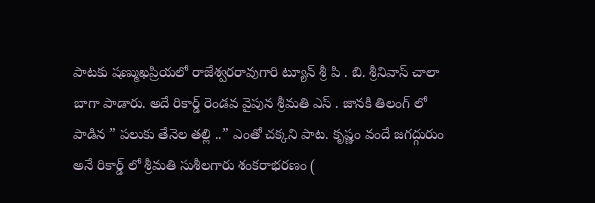పాటకు షణ్ముఖప్రియలో రాజేశ్వరరావుగారి ట్యూన్‌ శ్రీ పి . బి. శ్రీనివాస్‌ చాలా బాగా పాడారు. అదే రికార్డ్‌ రెండవ వైపున శ్రీమతి ఎస్‌ . జానకి తిలంగ్‌ లో పాడిన ” పలుకు తేనెల తల్లి ..” ఎంతో చక్కని పాట. కృష్ణం వందే జగద్గురుం అనే రికార్డ్‌ లో శ్రీమతి సుశీలగారు శంకరాభరణం (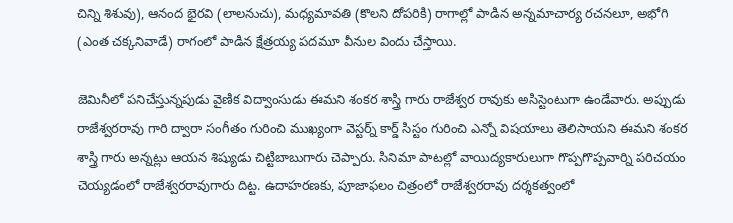చిన్ని శిశువు), ఆనంద భైరవి (లాలనుచు), మధ్యమావతి (కొలని దోపరికి) రాగాల్లో పాడిన అన్నమాచార్య రచనలూ, అభోగి (ఎంత చక్కనివాడే) రాగంలో పాడిన క్షేత్రయ్య పదమూ వీనుల విందు చేస్తాయి.

జెమినీలో పనిచేస్తున్నపుడు వైణిక విద్వాంసుడు ఈమని శంకర శాస్త్రి గారు రాజేశ్వర రావుకు అసిస్టెంటుగా ఉండేవారు. అప్పుడు రాజేశ్వరరావు గారి ద్వారా సంగీతం గురించి ముఖ్యంగా వెస్టర్న్‌ కార్డ్‌ సిస్టం గురించి ఎన్నో విషయాలు తెలిసాయని ఈమని శంకర శాస్త్రి గారు అన్నట్లు ఆయన శిష్యుడు చిట్టిబాబుగారు చెప్పారు. సినిమా పాటల్లో వాయిద్యకారులుగా గొప్పగొప్పవార్ని పరిచయం చెయ్యడంలో రాజేశ్వరరావుగారు దిట్ట. ఉదాహరణకు, పూజాఫలం చిత్రంలో రాజేశ్వరరావు దర్శకత్వంలో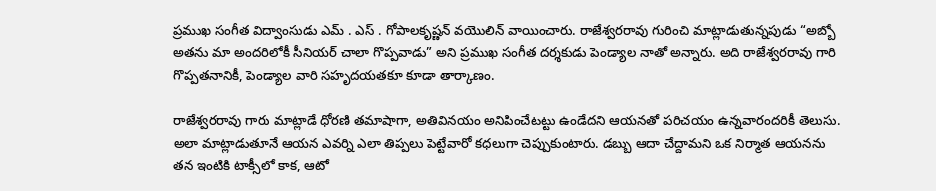ప్రముఖ సంగీత విద్వాంసుడు ఎమ్‌ . ఎస్‌ . గోపాలకృష్ణన్‌ వయొలిన్‌ వాయించారు. రాజేశ్వరరావు గురించి మాట్లాడుతున్నపుడు “అబ్బో అతను మా అందరిలోకీ సీనియర్‌ చాలా గొప్పవాడు” అని ప్రముఖ సంగీత దర్శకుడు పెండ్యాల నాతో అన్నారు. అది రాజేశ్వరరావు గారి గొప్పతనానికీ, పెండ్యాల వారి సహృదయతకూ కూడా తార్కాణం.

రాజేశ్వరరావు గారు మాట్లాడే ధోరణి తమాషాగా, అతివినయం అనిపించేటట్టు ఉండేదని ఆయనతో పరిచయం ఉన్నవారందరికీ తెలుసు. అలా మాట్లాడుతూనే ఆయన ఎవర్ని ఎలా తిప్పలు పెట్టేవారో కధలుగా చెప్పుకుంటారు. డబ్బు ఆదా చేద్దామని ఒక నిర్మాత ఆయనను తన ఇంటికి టాక్సీలో కాక, ఆటో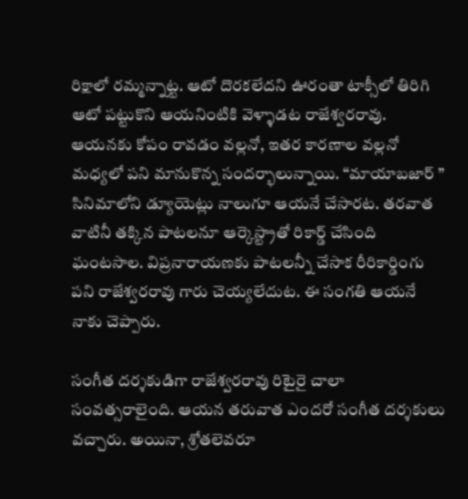రిక్షాలో రమ్మన్నాట్ట. ఆటో దొరకలేదని ఊరంతా టాక్సీలో తిరిగి ఆటో పట్టుకొని ఆయనింటికి వెళ్ళాడట రాజేశ్వరరావు. ఆయనకు కోపం రావడం వల్లనో, ఇతర కారణాల వల్లనో మధ్యలో పని మానుకొన్న సందర్భాలున్నాయి. “మాయాబజార్‌ ” సినిమాలోని డ్యూయెట్లు నాలుగూ ఆయనే చేసారట. తరవాత వాటినీ తక్కిన పాటలనూ ఆర్కెస్ట్రాతో రికార్డ్‌ చేసింది ఘంటసాల. విప్రనారాయణకు పాటలన్నీ చేసాక రీరికార్డింగు పని రాజేశ్వరరావు గారు చెయ్యలేదుట. ఈ సంగతి ఆయనే నాకు చెప్పారు.

సంగీత దర్శకుడిగా రాజేశ్వరరావు రిటైరై చాలా సంవత్సరాలైంది. ఆయన తరువాత ఎందరో సంగీత దర్శకులు వచ్చారు. అయినా, శ్రోతలెవరూ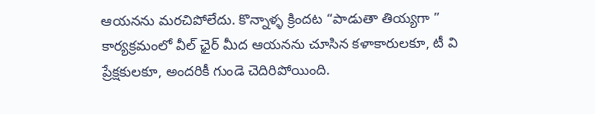ఆయనను మరచిపోలేదు. కొన్నాళ్ళ క్రిందట “పాడుతా తియ్యగా ” కార్యక్రమంలో వీల్‌ ఛైర్‌ మీద ఆయనను చూసిన కళాకారులకూ, టీ వి ప్రేక్షకులకూ, అందరికీ గుండె చెదిరిపోయింది.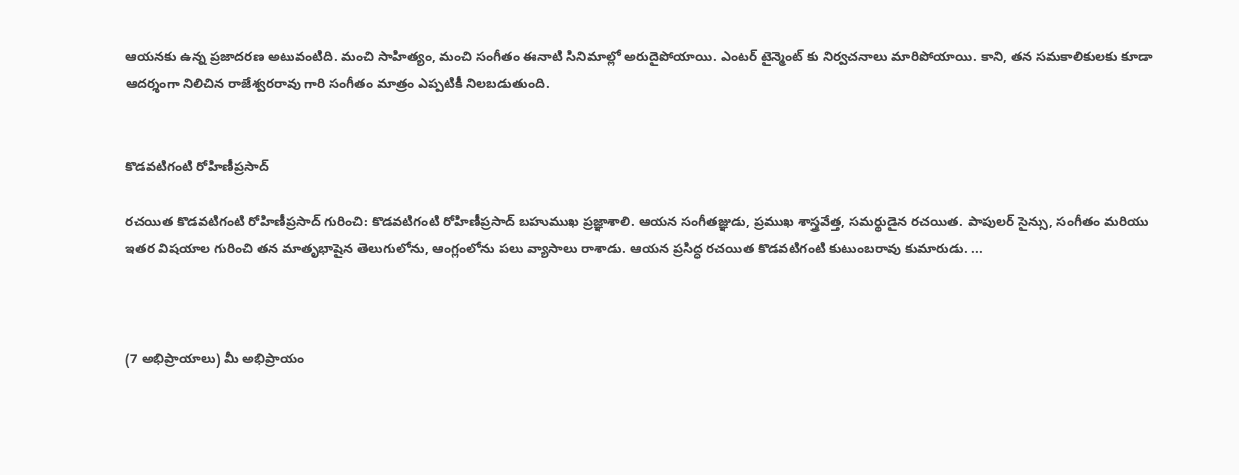ఆయనకు ఉన్న ప్రజాదరణ అటువంటిది. మంచి సాహిత్యం, మంచి సంగీతం ఈనాటి సినిమాల్లో అరుదైపోయాయి. ఎంటర్‌ టైన్మెంట్‌ కు నిర్వచనాలు మారిపోయాయి. కాని, తన సమకాలికులకు కూడా ఆదర్శంగా నిలిచిన రాజేశ్వరరావు గారి సంగీతం మాత్రం ఎప్పటికీ నిలబడుతుంది.


కొడవటిగంటి రోహిణీప్రసాద్‌

రచయిత కొడవటిగంటి రోహిణీప్రసాద్‌ గురించి: కొడవటిగంటి రోహిణీప్రసాద్ బహుముఖ ప్రజ్ఞాశాలి. ఆయన సంగీతజ్ఞుడు, ప్రముఖ శాస్త్రవేత్త, సమర్థుడైన రచయిత. పాపులర్ సైన్సు, సంగీతం మరియు ఇతర విషయాల గురించి తన మాతృభాషైన తెలుగులోను, ఆంగ్లంలోను పలు వ్యాసాలు రాశాడు. ఆయన ప్రసిద్ధ రచయిత కొడవటిగంటి కుటుంబరావు కుమారుడు. ...



(7 అభిప్రాయాలు) మీ అభిప్రాయం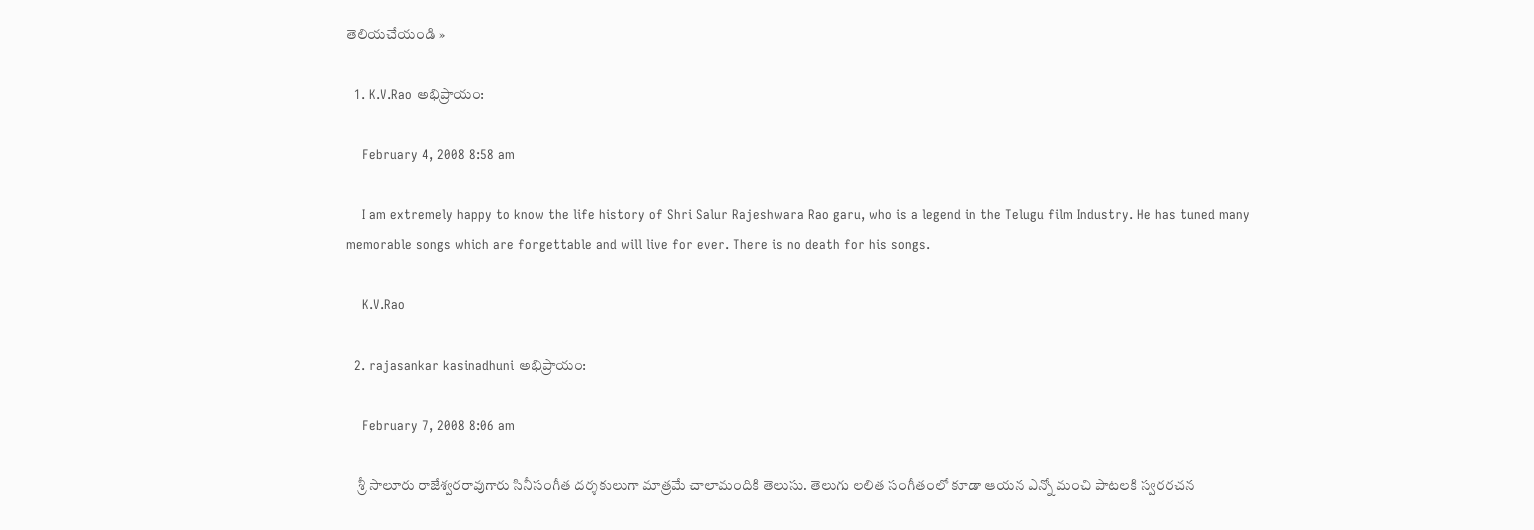తెలియచేయండి »

  1. K.V.Rao అభిప్రాయం:

    February 4, 2008 8:58 am

    I am extremely happy to know the life history of Shri Salur Rajeshwara Rao garu, who is a legend in the Telugu film Industry. He has tuned many memorable songs which are forgettable and will live for ever. There is no death for his songs.

    K.V.Rao

  2. rajasankar kasinadhuni అభిప్రాయం:

    February 7, 2008 8:06 am

    శ్రీ సాలూరు రాజేశ్వరరావుగారు సినీసంగీత దర్శకులుగా మాత్రమే చాలామందికి తెలుసు. తెలుగు లలిత సంగీతంలో కూడా ఆయన ఎన్నో మంచి పాటలకి స్వరరచన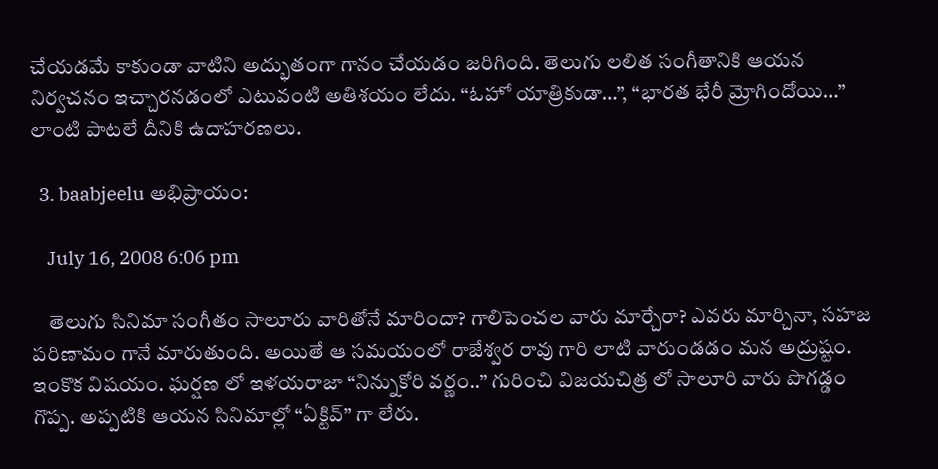చేయడమే కాకుండా వాటిని అద్భుతంగా గానం చేయడం జరిగింది. తెలుగు లలిత సంగీతానికి ఆయన నిర్వచనం ఇచ్చారనడంలో ఎటువంటి అతిశయం లేదు. “ఓహో యాత్రికుడా…”, “భారత భేరీ మ్రోగిందోయి…” లాంటి పాటలే దీనికి ఉదాహరణలు.

  3. baabjeelu అభిప్రాయం:

    July 16, 2008 6:06 pm

    తెలుగు సినిమా సంగీతం సాలూరు వారితోనే మారిందా? గాలిపెంచల వారు మార్చేరా? ఎవరు మార్చినా, సహజ పరిణామం గానే మారుతుంది. అయితే ఆ సమయంలో రాజేశ్వర రావు గారి లాటి వారుండడం మన అద్రుష్టం. ఇంకొక విషయం. ఘర్షణ లో ఇళయరాజా “నిన్నుకోరి వర్ణం..” గురించి విజయచిత్ర లో సాలూరి వారు పొగడ్డం గొప్ప. అప్పటికి ఆయన సినిమాల్లో “ఏక్టివ్” గా లేరు.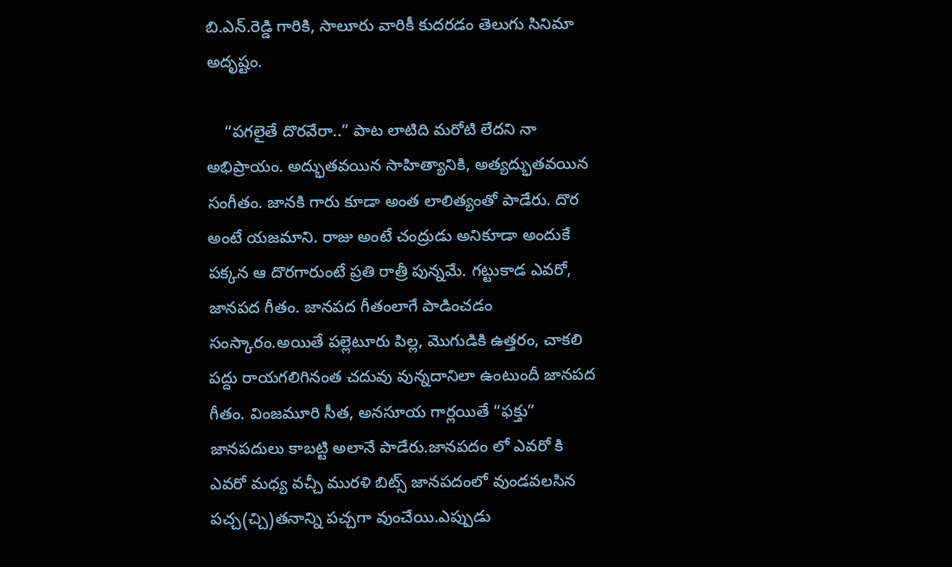బి.ఎన్.రెడ్డి గారికి, సాలూరు వారికీ కుదరడం తెలుగు సినిమా అదృష్టం.

    “పగలైతే దొరవేరా..” పాట లాటిది మరోటి లేదని నా అభిప్రాయం. అద్భుతవయిన సాహిత్యానికి, అత్యద్భుతవయిన సంగీతం. జానకి గారు కూడా అంత లాలిత్యంతో పాడేరు. దొర అంటే యజమాని. రాజు అంటే చంద్రుడు అనికూడా అందుకే పక్కన ఆ దొరగారుంటే ప్రతి రాత్రీ పున్నమే. గట్టుకాడ ఎవరో, జానపద గీతం. జానపద గీతంలాగే పాడించడం సంస్కారం.అయితే పల్లెటూరు పిల్ల, మొగుడికి ఉత్తరం, చాకలి పద్దు రాయగలిగినంత చదువు వున్నదానిలా ఉంటుందీ జానపద గీతం. వింజమూరి సీత, అనసూయ గార్లయితే “ఫక్తు” జానపదులు కాబట్టి అలానే పాడేరు.జానపదం లో ఎవరో కి ఎవరో మధ్య వచ్చీ మురళి బిట్స్ జానపదంలో వుండవలసిన పచ్చ(చ్చి)తనాన్ని పచ్చగా వుంచేయి.ఎప్పుడు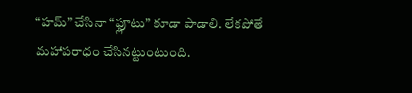“హమ్” చేసినా “ఫ్లూటు” కూడా పాడాలి. లేకపోతే మహాపరాధం చేసినట్టుంటుంది.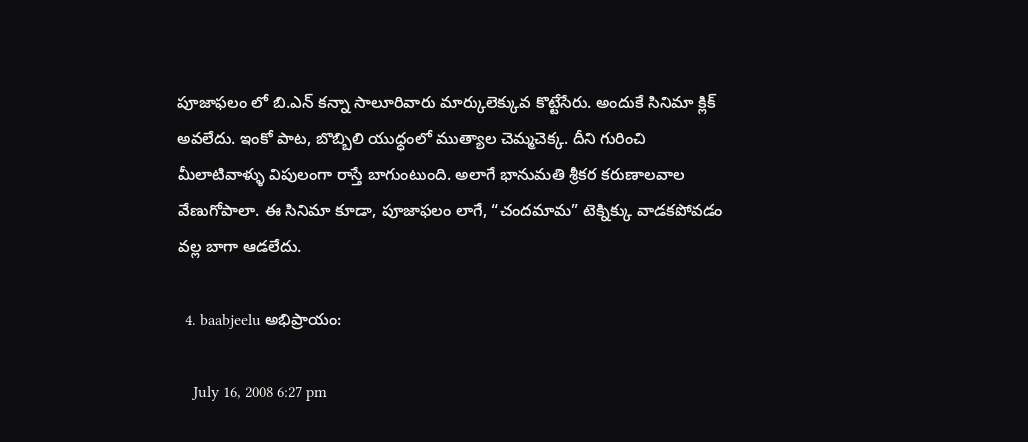పూజాఫలం లో బి.ఎన్ కన్నా సాలూరివారు మార్కులెక్కువ కొట్టేసేరు. అందుకే సినిమా క్లిక్ అవలేదు. ఇంకో పాట, బొబ్బిలి యుధ్ధంలో ముత్యాల చెమ్మచెక్క. దీని గురించి మీలాటివాళ్ళు విపులంగా రాస్తే బాగుంటుంది. అలాగే భానుమతి శ్రీకర కరుణాలవాల వేణుగోపాలా. ఈ సినిమా కూడా, పూజాఫలం లాగే, “చందమామ” టెక్నిక్కు వాడకపోవడం వల్ల బాగా ఆడలేదు.

  4. baabjeelu అభిప్రాయం:

    July 16, 2008 6:27 pm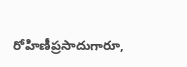రోహిణీప్రసాదుగారూ,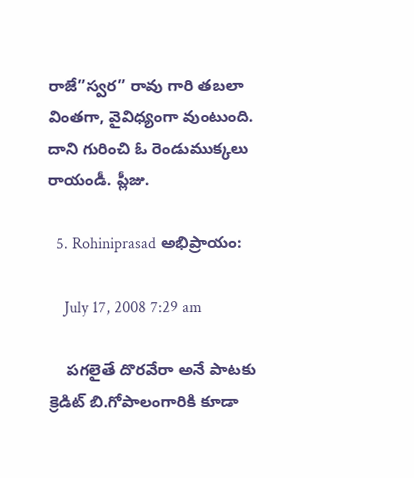రాజే”స్వర” రావు గారి తబలా వింతగా, వైవిధ్యంగా వుంటుంది. దాని గురించి ఓ రెండుముక్కలు రాయండీ. ప్లీజు.

  5. Rohiniprasad అభిప్రాయం:

    July 17, 2008 7:29 am

    పగలైతే దొరవేరా అనే పాటకు క్రెడిట్ బి.గోపాలంగారికి కూడా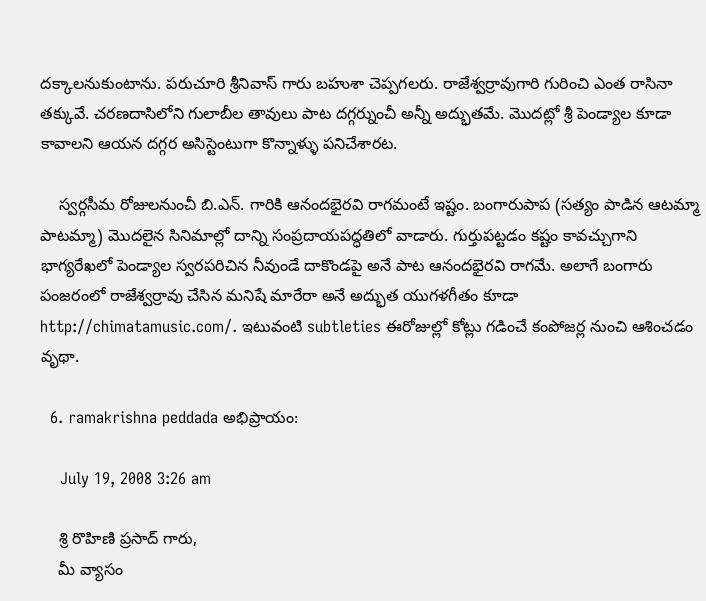దక్కాలనుకుంటాను. పరుచూరి శ్రీనివాస్ గారు బహుశా చెప్పగలరు. రాజేశ్వర్రావుగారి గురించి ఎంత రాసినా తక్కువే. చరణదాసిలోని గులాబీల తావులు పాట దగ్గర్నుంచీ అన్నీ అద్భుతమే. మొదట్లో శ్రీ పెండ్యాల కూడా కావాలని ఆయన దగ్గర అసిస్టెంటుగా కొన్నాళ్ళు పనిచేశారట.

    స్వర్గసీమ రోజులనుంచీ బి.ఎన్. గారికి ఆనందభైరవి రాగమంటే ఇష్టం. బంగారుపాప (సత్యం పాడిన ఆటమ్మా పాటమ్మా) మొదలైన సినిమాల్లో దాన్ని సంప్రదాయపద్ధతిలో వాడారు. గుర్తుపట్టడం కష్టం కావచ్చుగాని భాగ్యరేఖలో పెండ్యాల స్వరపరిచిన నీవుండే దాకొండపై అనే పాట ఆనందభైరవి రాగమే. అలాగే బంగారు పంజరంలో రాజేశ్వర్రావు చేసిన మనిషే మారేరా అనే అద్భుత యుగళగీతం కూడా http://chimatamusic.com/. ఇటువంటి subtleties ఈరోజుల్లో కోట్లు గడించే కంపోజర్ల నుంచి ఆశించడం వృథా.

  6. ramakrishna peddada అభిప్రాయం:

    July 19, 2008 3:26 am

    శ్రి రొహిణి ప్రసాద్ గారు,
    మీ వ్యాసం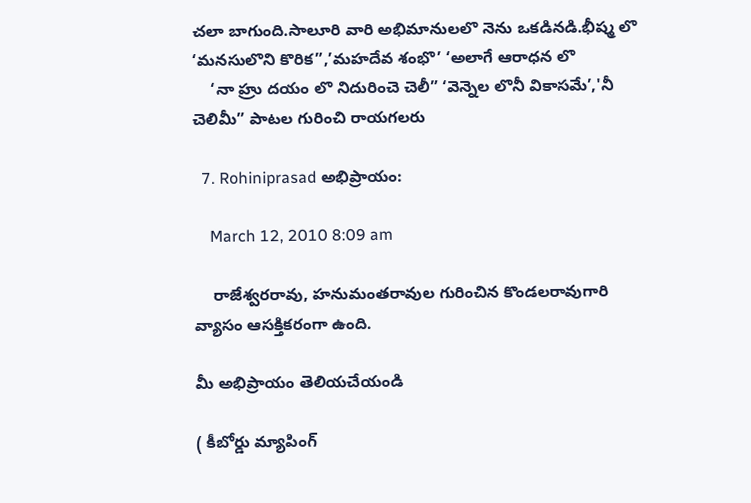చలా బాగుంది.సాలూరి వారి అభిమానులలొ నెను ఒకడినడి.భీష్మ లొ ‘మనసులొని కొరిక”,’మహదేవ శంభొ’ ‘అలాగే ఆరాధన లొ
    ‘నా హ్రు దయం లొ నిదురించె చెలీ” ‘వెన్నెల లొనీ వికాసమే’,'నీ చెలిమీ” పాటల గురించి రాయగలరు

  7. Rohiniprasad అభిప్రాయం:

    March 12, 2010 8:09 am

    రాజేశ్వరరావు, హనుమంతరావుల గురించిన కొండలరావుగారి వ్యాసం ఆసక్తికరంగా ఉంది.

మీ అభిప్రాయం తెలియచేయండి

( కీబోర్డు మ్యాపింగ్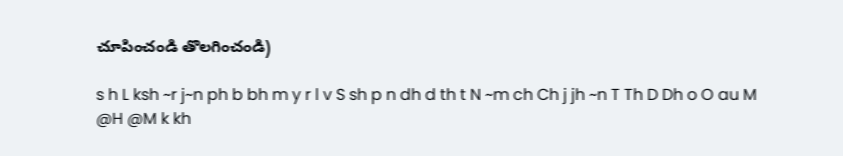చూపించండి తొలగించండి)

s h L ksh ~r j~n ph b bh m y r l v S sh p n dh d th t N ~m ch Ch j jh ~n T Th D Dh o O au M @H @M k kh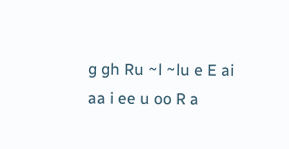g gh Ru ~l ~lu e E ai aa i ee u oo R a